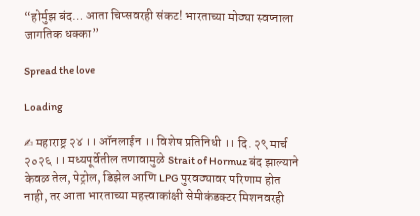“होर्मुझ बंद… आता चिप्सवरही संकट! भारताच्या मोठ्या स्वप्नाला जागतिक धक्का”

Spread the love

Loading

✍ महाराष्ट्र २४ ।। ऑनलाईन ।। विशेष प्रतिनिधी ।। दि. २९ मार्च २०२६ ।। मध्यपूर्वेतील तणावामुळे Strait of Hormuz बंद झाल्याने केवळ तेल, पेट्रोल, डिझेल आणि LPG पुरवठ्यावर परिणाम होत नाही, तर आता भारताच्या महत्त्वाकांक्षी सेमीकंडक्टर मिशनवरही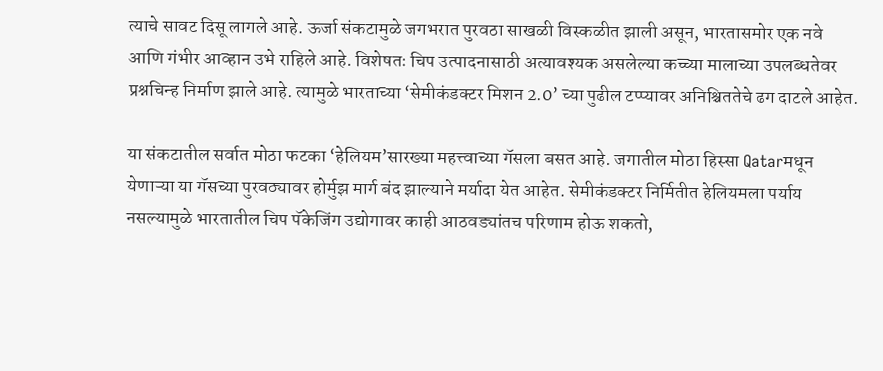त्याचे सावट दिसू लागले आहे. ऊर्जा संकटामुळे जगभरात पुरवठा साखळी विस्कळीत झाली असून, भारतासमोर एक नवे आणि गंभीर आव्हान उभे राहिले आहे. विशेषतः चिप उत्पादनासाठी अत्यावश्यक असलेल्या कच्च्या मालाच्या उपलब्धतेवर प्रश्नचिन्ह निर्माण झाले आहे. त्यामुळे भारताच्या ‘सेमीकंडक्टर मिशन 2.0’ च्या पुढील टप्प्यावर अनिश्चिततेचे ढग दाटले आहेत.

या संकटातील सर्वात मोठा फटका ‘हेलियम’सारख्या महत्त्वाच्या गॅसला बसत आहे. जगातील मोठा हिस्सा Qatarमधून येणाऱ्या या गॅसच्या पुरवठ्यावर होर्मुझ मार्ग बंद झाल्याने मर्यादा येत आहेत. सेमीकंडक्टर निर्मितीत हेलियमला पर्याय नसल्यामुळे भारतातील चिप पॅकेजिंग उद्योगावर काही आठवड्यांतच परिणाम होऊ शकतो,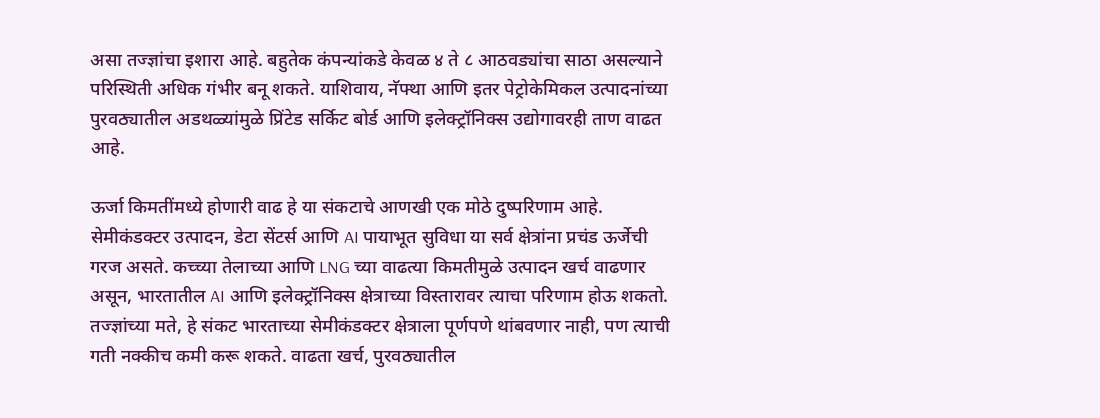असा तज्ज्ञांचा इशारा आहे. बहुतेक कंपन्यांकडे केवळ ४ ते ८ आठवड्यांचा साठा असल्याने परिस्थिती अधिक गंभीर बनू शकते. याशिवाय, नॅफ्था आणि इतर पेट्रोकेमिकल उत्पादनांच्या पुरवठ्यातील अडथळ्यांमुळे प्रिंटेड सर्किट बोर्ड आणि इलेक्ट्रॉनिक्स उद्योगावरही ताण वाढत आहे.

ऊर्जा किमतींमध्ये होणारी वाढ हे या संकटाचे आणखी एक मोठे दुष्परिणाम आहे. सेमीकंडक्टर उत्पादन, डेटा सेंटर्स आणि AI पायाभूत सुविधा या सर्व क्षेत्रांना प्रचंड ऊर्जेची गरज असते. कच्च्या तेलाच्या आणि LNG च्या वाढत्या किमतीमुळे उत्पादन खर्च वाढणार असून, भारतातील AI आणि इलेक्ट्रॉनिक्स क्षेत्राच्या विस्तारावर त्याचा परिणाम होऊ शकतो. तज्ज्ञांच्या मते, हे संकट भारताच्या सेमीकंडक्टर क्षेत्राला पूर्णपणे थांबवणार नाही, पण त्याची गती नक्कीच कमी करू शकते. वाढता खर्च, पुरवठ्यातील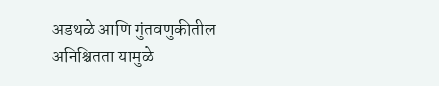अडथळे आणि गुंतवणुकीतील अनिश्चितता यामुळे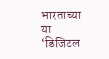भारताच्या या ‘डिजिटल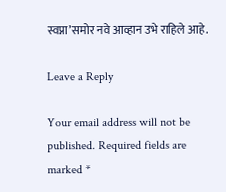स्वप्ना’समोर नवे आव्हान उभे राहिले आहे.

Leave a Reply

Your email address will not be published. Required fields are marked *